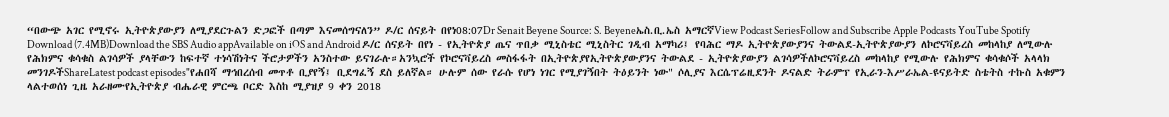“በውጭ አገር የሚኖሩ ኢትዮጵያውያን ለሚያደርጉልን ድጋፎች በጣም እናመሰግናለን” ዶ/ር ሰናይት በየነ08:07Dr Senait Beyene Source: S. Beyeneኤስ.ቢ.ኤስ አማርኛView Podcast SeriesFollow and Subscribe Apple Podcasts YouTube Spotify Download (7.4MB)Download the SBS Audio appAvailable on iOS and Android ዶ/ር ሰናይት በየነ - የኢትዮጵያ ጤና ጥበቃ ሚኒስቴር ሚኒስትር ገዲብ አማካሪ፤ የባሕር ማዶ ኢትዮጵያውያንና ትውልደ-ኢትዮጵያውያን ለኮሮናቫይረስ መከላከያ ለሚውሉ የሕክምና ቁሳቁስ ልገሳዎች ያላቸውን ከፍተኛ ተነሳሽነትና ችሮታዎችን አንስተው ይናገራሉ።አንኳሮች የኮሮናቫይረስ መስፋፋት በኢትዮጵያየኢትዮጵያውያንና ትውልደ - ኢትዮጵያውያን ልገሳዎችለኮሮናቫይረስ መከላከያ የሚውሉ የሕክምና ቁሳቁሶች አላላክ መንገዶችShareLatest podcast episodes"የሐበሻ ማኅበረሰብ መጥቶ ቢያየኝ፤ ቢደግፈኝ ደስ ይለኛል። ሁሉም ሰው የራሱ የሆነ ነገር የሚያገኝበት ትዕይንት ነው" ሶሊያና እርሴፕሬዚደንት ዶናልድ ትራምፕ የኢራን-እሥራኤል-ዩናይትድ ስቴትስ ተኩስ አቁምን ላልተወሰነ ጊዜ አራዘሙየኢትዮጵያ ብሔራዊ ምርጫ ቦርድ እስከ ሚያዝያ 9 ቀን 2018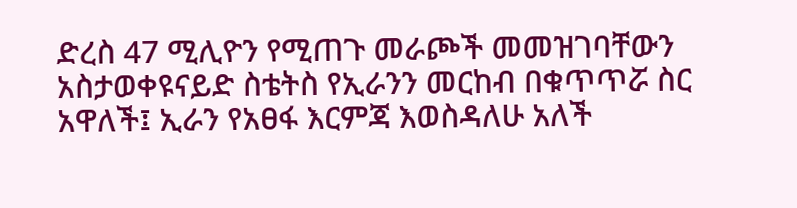ድረስ 47 ሚሊዮን የሚጠጉ መራጮች መመዝገባቸውን አስታወቀዩናይድ ስቴትስ የኢራንን መርከብ በቁጥጥሯ ስር አዋለች፤ ኢራን የአፀፋ እርምጃ እወስዳለሁ አለች